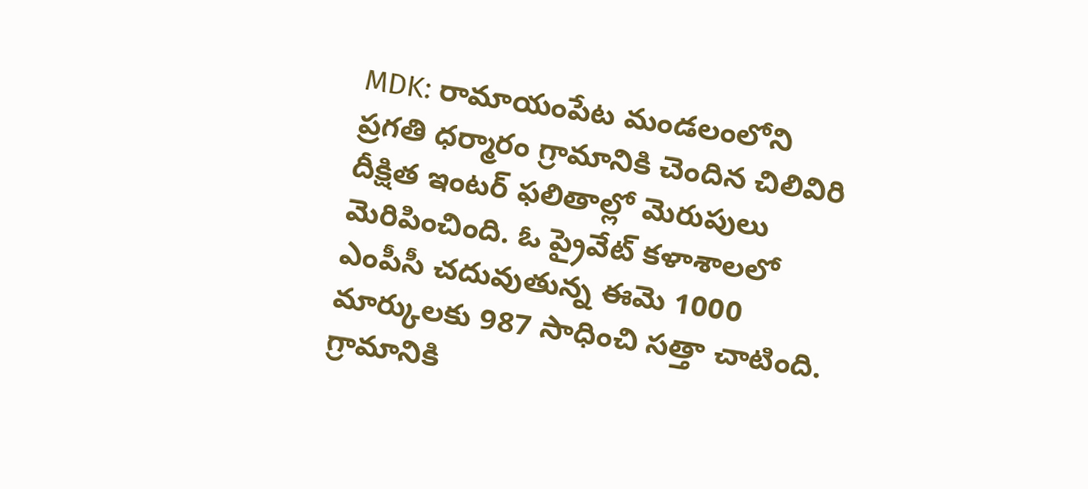MDK: రామాయంపేట మండలంలోని ప్రగతి ధర్మారం గ్రామానికి చెందిన చిలివిరి దీక్షిత ఇంటర్ ఫలితాల్లో మెరుపులు మెరిపించింది. ఓ ప్రైవేట్ కళాశాలలో ఎంపీసీ చదువుతున్న ఈమె 1000 మార్కులకు 987 సాధించి సత్తా చాటింది. గ్రామానికి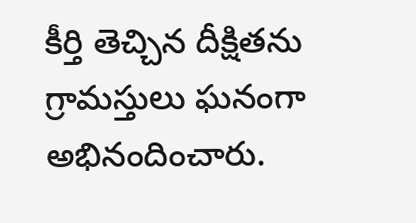కీర్తి తెచ్చిన దీక్షితను గ్రామస్తులు ఘనంగా అభినందించారు.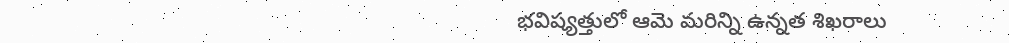భవిష్యత్తులో ఆమె మరిన్ని ఉన్నత శిఖరాలు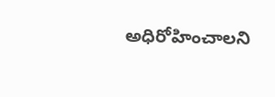అధిరోహించాలని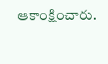ఆకాంక్షించారు.